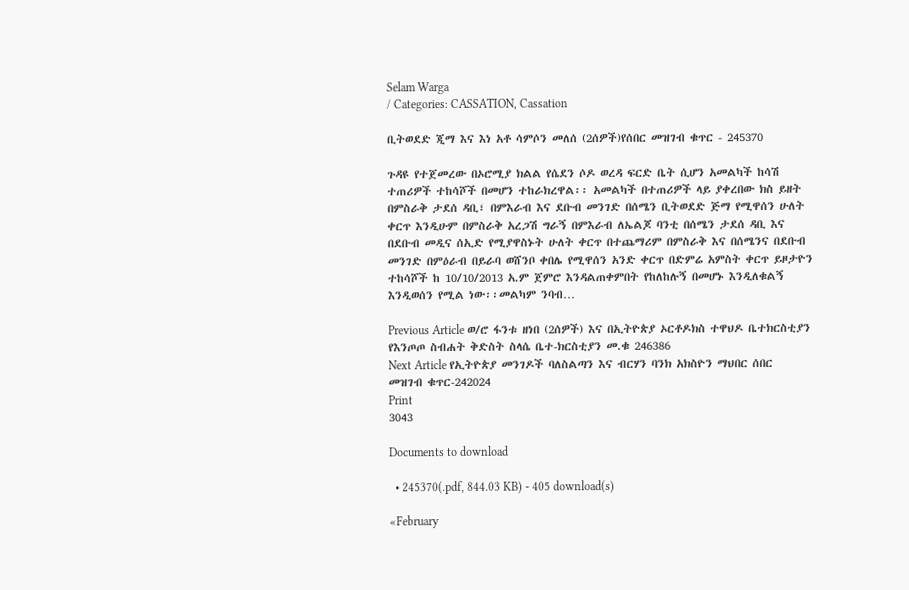Selam Warga
/ Categories: CASSATION, Cassation

ቢትወደድ ጂማ እና እነ አቶ ሳምሶን መለሰ (2ሰዎች)የሰበር መዝገብ ቁጥር - 245370

ጉዳዩ የተጀመረው በኦሮሚያ ክልል የሴደን ሶዶ ወረዳ ፍርድ ቤት ሲሆን አመልካች ከሳሽ ተጠሪዎች ተከሳሾች በመሆን ተከራክረዋል፡፡ አመልካች በተጠሪዎች ላይ ያቀረበው ክስ ይዘት በምስራቅ ታደሰ ዳቢ፣ በምእራብ እና ደቡብ መንገድ በሰሜን ቢትወደድ ጅማ የሚዋሰን ሁለት ቀርጥ እንዲሁም በምስራቅ አረጋሽ ግራኝ በምእራብ ለኤልጆ ባንቲ በሰሜን ታደሰ ዳቢ እና በደቡብ መዲና ሰኢድ የሚያዋስኑት ሁለት ቀርጥ በተጨማሪም በምስራቅ እና በሰሜንና በደቡብ መንገድ በምዕራብ በይራባ ወሸንቦ ቀበሌ የሚዋሰን አንድ ቀርጥ በድምሬ አምስት ቀርጥ ይዞታዮን ተከሳሾች ከ 10/10/2013 አ.ም ጀምሮ እንዳልጠቀምበት የከለከሉኝ በመሆኑ እንዲለቁልኝ እንዲወሰን የሚል ነው፡፡መልካም ንባብ…

Previous Article ወ/ሮ ፋንቱ ዘነበ (2ሰዎች) እና በኢትዮጵያ ኦርቶዶክስ ተዋህዶ ቤተክርስቲያን የእንጦጦ ስብሐት ቅድስት ስላሴ ቤተ-ክርስቲያን መ.ቁ 246386
Next Article የኢትዮጵያ መንገዶች ባለስልጣን እና ብርሃን ባንክ አክስዮን ማህበር ሰበር መዝገብ ቁጥር-242024
Print
3043

Documents to download

  • 245370(.pdf, 844.03 KB) - 405 download(s)

«February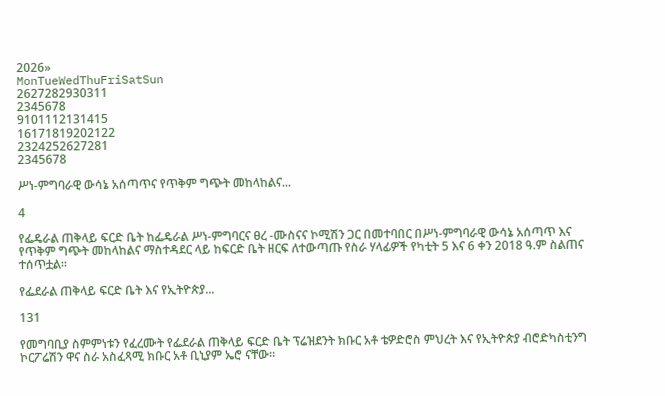2026»
MonTueWedThuFriSatSun
2627282930311
2345678
9101112131415
16171819202122
2324252627281
2345678

ሥነ-ምግባራዊ ውሳኔ አሰጣጥና የጥቅም ግጭት መከላከልና...

4

የፌዴራል ጠቅላይ ፍርድ ቤት ከፌዴራል ሥነ-ምግባርና ፀረ -ሙስናና ኮሚሽን ጋር በመተባበር በሥነ-ምግባራዊ ውሳኔ አሰጣጥ እና የጥቅም ግጭት መከላከልና ማስተዳደር ላይ ከፍርድ ቤት ዘርፍ ለተውጣጡ የስራ ሃላፊዎች የካቲት 5 እና 6 ቀን 2018 ዓ.ም ስልጠና ተሰጥቷል፡፡

የፌደራል ጠቅላይ ፍርድ ቤት እና የኢትዮጵያ...

131

የመግባቢያ ስምምነቱን የፈረሙት የፌደራል ጠቅላይ ፍርድ ቤት ፕሬዝደንት ክቡር አቶ ቴዎድሮስ ምህረት እና የኢትዮጵያ ብሮድካስቲንግ ኮርፖሬሽን ዋና ስራ አስፈጻሚ ክቡር አቶ ቢኒያም ኤሮ ናቸው፡፡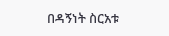በዳኝነት ስርአቱ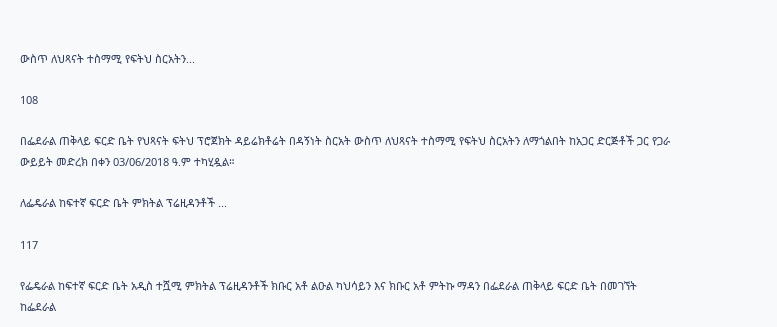ውስጥ ለህጻናት ተስማሚ የፍትህ ስርአትን...

108

በፌደራል ጠቅላይ ፍርድ ቤት የህጻናት ፍትህ ፕሮጀክት ዳይሬክቶሬት በዳኝነት ስርአት ውስጥ ለህጻናት ተስማሚ የፍትህ ስርአትን ለማጎልበት ከአጋር ድርጅቶች ጋር የጋራ ውይይት መድረክ በቀን 03/06/2018 ዓ.ም ተካሂዷል።

ለፌዴራል ከፍተኛ ፍርድ ቤት ምክትል ፕሬዚዳንቶች ...

117

የፌዴራል ከፍተኛ ፍርድ ቤት አዲስ ተሿሚ ምክትል ፕሬዚዳንቶች ክቡር አቶ ልዑል ካህሳይን እና ክቡር አቶ ምትኩ ማዳን በፌደራል ጠቅላይ ፍርድ ቤት በመገኘት ከፌደራል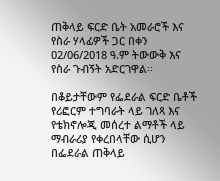ጠቅላይ ፍርድ ቤት አመራሮች እና የስራ ሃላፊዎች ጋር በቀን 02/06/2018 ዓ.ም ትውውቅ እና የስራ ጉብኝት አድርገዋል፡፡

በቆይታቸውም የፌደራል ፍርድ ቤቶች የሪፎርም ተግባራት ላይ ገለጻ እና የቴክኖሎጂ መሰረተ ልማቶች ላይ ማብራሪያ የቀረበላቸው ሲሆን በፌደራል ጠቅላይ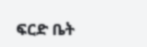ፍርድ ቤት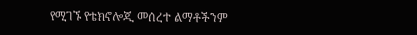የሚገኙ የቴክኖሎጂ መሰረተ ልማቶችንም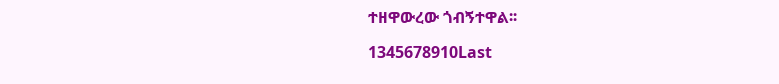ተዘዋውረው ጎብኝተዋል፡፡

1345678910Last